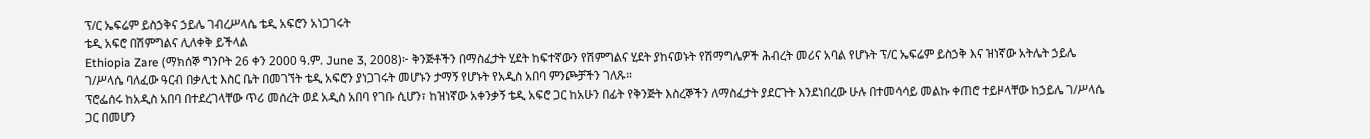ፕ/ር ኤፍሬም ይስኃቅና ኃይሌ ገብረሥላሴ ቴዲ አፍሮን አነጋገሩት
ቴዲ አፍሮ በሽምግልና ሊለቀቅ ይችላል
Ethiopia Zare (ማክሰኞ ግንቦት 26 ቀን 2000 ዓ.ም. June 3, 2008)፦ ቅንጅቶችን በማስፈታት ሂደት ከፍተኛውን የሽምግልና ሂደት ያከናወኑት የሽማግሌዎች ሕብረት መሪና አባል የሆኑት ፕ/ር ኤፍሬም ይስኃቅ እና ዝነኛው አትሌት ኃይሌ ገ/ሥላሴ ባለፈው ዓርብ በቃሊቲ እስር ቤት በመገኘት ቴዲ አፍሮን ያነጋገሩት መሆኑን ታማኝ የሆኑት የአዲስ አበባ ምንጮቻችን ገለጹ።
ፕሮፌሰሩ ከአዲስ አበባ በተደረገላቸው ጥሪ መሰረት ወደ አዲስ አበባ የገቡ ሲሆን፣ ከዝነኛው አቀንቃኝ ቴዲ አፍሮ ጋር ከአሁን በፊት የቅንጅት እስረኞችን ለማስፈታት ያደርጉት እንደነበረው ሁሉ በተመሳሳይ መልኩ ቀጠሮ ተይዞላቸው ከኃይሌ ገ/ሥላሴ ጋር በመሆን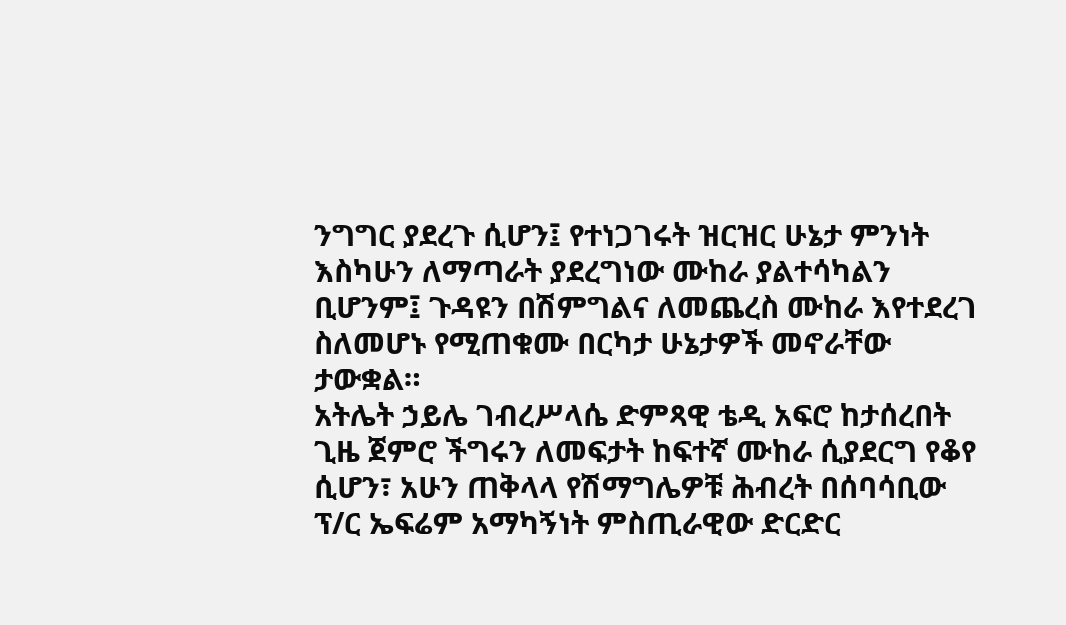ንግግር ያደረጉ ሲሆን፤ የተነጋገሩት ዝርዝር ሁኔታ ምንነት እስካሁን ለማጣራት ያደረግነው ሙከራ ያልተሳካልን ቢሆንም፤ ጉዳዩን በሽምግልና ለመጨረስ ሙከራ እየተደረገ ስለመሆኑ የሚጠቁሙ በርካታ ሁኔታዎች መኖራቸው ታውቋል።
አትሌት ኃይሌ ገብረሥላሴ ድምጻዊ ቴዲ አፍሮ ከታሰረበት ጊዜ ጀምሮ ችግሩን ለመፍታት ከፍተኛ ሙከራ ሲያደርግ የቆየ ሲሆን፣ አሁን ጠቅላላ የሽማግሌዎቹ ሕብረት በሰባሳቢው ፕ/ር ኤፍሬም አማካኝነት ምስጢራዊው ድርድር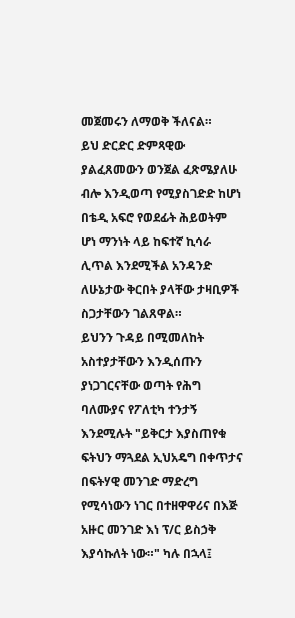መጀመሩን ለማወቅ ችለናል።
ይህ ድርድር ድምጻዊው ያልፈጸመውን ወንጀል ፈጽሜያለሁ ብሎ እንዲወጣ የሚያስገድድ ከሆነ በቴዲ አፍሮ የወደፊት ሕይወትም ሆነ ማንነት ላይ ከፍተኛ ኪሳራ ሊጥል እንደሚችል አንዳንድ ለሁኔታው ቅርበት ያላቸው ታዛቢዎች ስጋታቸውን ገልጸዋል።
ይህንን ጉዳይ በሚመለከት አስተያታቸውን እንዲሰጡን ያነጋገርናቸው ወጣት የሕግ ባለሙያና የፖለቲካ ተንታኝ እንደሚሉት "ይቅርታ እያስጠየቁ ፍትህን ማጓደል ኢህአዴግ በቀጥታና በፍትሃዊ መንገድ ማድረግ የሚሳነውን ነገር በተዘዋዋሪና በእጅ አዙር መንገድ እነ ፕ/ር ይስኃቅ እያሳኩለት ነው።" ካሉ በኋላ፤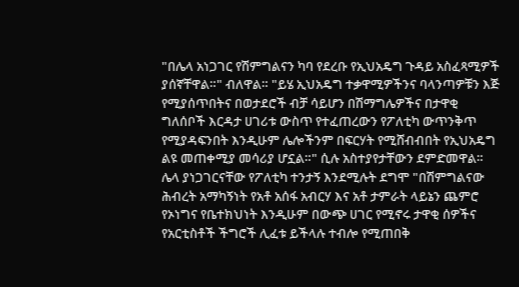"በሌላ አነጋገር የሽምግልናን ካባ የደረቡ የኢህአዴግ ጉዳይ አስፈጻሚዎች ያሰኛቸዋል።" ብለዋል። "ይሄ ኢህአዴግ ተቃዋሚዎችንና ባላንጣዎቹን እጅ የሚያሰጥበትና በወታደሮች ብቻ ሳይሆን በሽማግሌዎችና በታዋቂ ግለሰቦች እርዳታ ሀገሪቱ ውስጥ የተፈጠረውን የፖለቲካ ውጥንቅጥ የሚያዳፍንበት እንዲሁም ሌሎችንም በፍርሃት የሚሸብብበት የኢህአዴግ ልዩ መጠቀሚያ መሳሪያ ሆኗል።" ሲሉ አስተያየታቸውን ደምድመዋል።
ሌላ ያነጋገርናቸው የፖለቲካ ተንታኝ እንደሚሉት ደግሞ "በሽምግልናው ሕብረት አማካኝነት የአቶ አሰፋ አብርሃ እና አቶ ታምራት ላይኔን ጨምሮ የኦነግና የቤተክህነት እንዲሁም በውጭ ሀገር የሚኖሩ ታዋቂ ሰዎችና የአርቲስቶች ችግሮች ሊፈቱ ይችላሉ ተብሎ የሚጠበቅ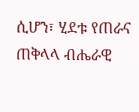ሲሆን፣ ሂደቱ የጠራና ጠቅላላ ብሔራዊ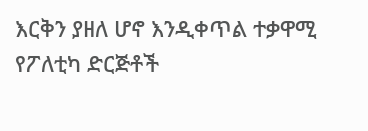እርቅን ያዘለ ሆኖ እንዲቀጥል ተቃዋሚ የፖለቲካ ድርጅቶች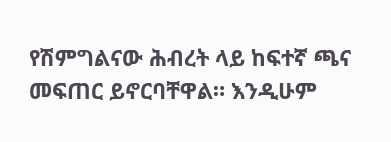የሽምግልናው ሕብረት ላይ ከፍተኛ ጫና መፍጠር ይኖርባቸዋል። እንዲሁም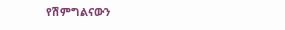የሽምግልናውን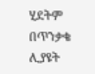ሂደትም በጥንቃቄ ሊያዩት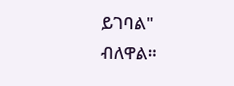ይገባል" ብለዋል።